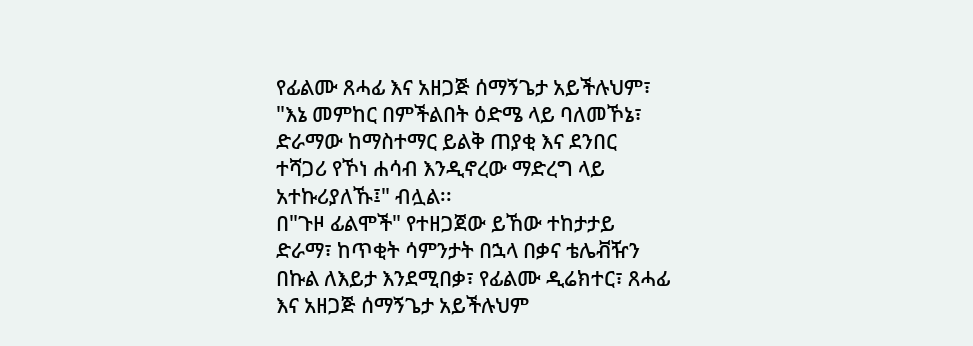የፊልሙ ጸሓፊ እና አዘጋጅ ሰማኝጌታ አይችሉህም፣ "እኔ መምከር በምችልበት ዕድሜ ላይ ባለመኾኔ፣ ድራማው ከማስተማር ይልቅ ጠያቂ እና ደንበር ተሻጋሪ የኾነ ሐሳብ እንዲኖረው ማድረግ ላይ አተኩሪያለኹ፤" ብሏል፡፡
በ"ጉዞ ፊልሞች" የተዘጋጀው ይኸው ተከታታይ ድራማ፣ ከጥቂት ሳምንታት በኋላ በቃና ቴሌቭዥን በኩል ለእይታ እንደሚበቃ፣ የፊልሙ ዲሬክተር፣ ጸሓፊ እና አዘጋጅ ሰማኝጌታ አይችሉህም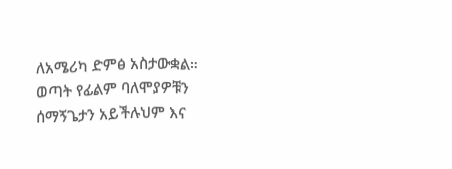ለአሜሪካ ድምፅ አስታውቋል።
ወጣት የፊልም ባለሞያዎቹን ሰማኝጌታን አይችሉህም እና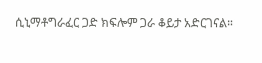ሲኒማቶግራፈር ጋድ ክፍሎም ጋራ ቆይታ አድርገናል።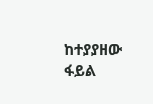ከተያያዘው ፋይል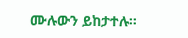ሙሉውን ይከታተሉ።